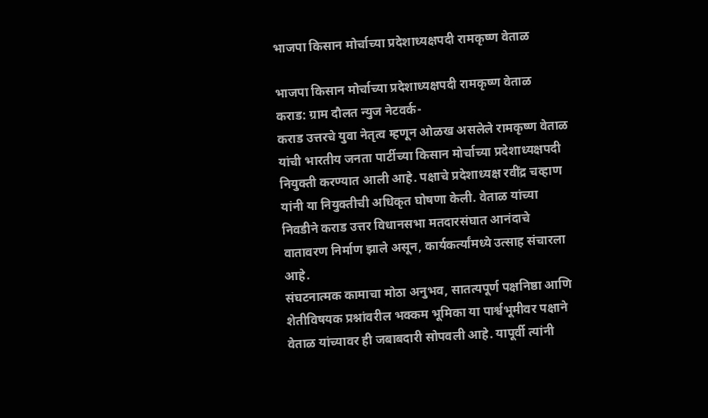भाजपा किसान मोर्चाच्या प्रदेशाध्यक्षपदी रामकृष्ण वेताळ

भाजपा किसान मोर्चाच्या प्रदेशाध्यक्षपदी रामकृष्ण वेताळ
कराड: ग्राम दौलत न्युज नेटवर्क-
कराड उत्तरचे युवा नेतृत्व म्हणून ओळख असलेले रामकृष्ण वेताळ यांची भारतीय जनता पार्टीच्या किसान मोर्चाच्या प्रदेशाध्यक्षपदी नियुक्ती करण्यात आली आहे. पक्षाचे प्रदेशाध्यक्ष रवींद्र चव्हाण यांनी या नियुक्तीची अधिकृत घोषणा केली. वेताळ यांच्या निवडीने कराड उत्तर विधानसभा मतदारसंघात आनंदाचे वातावरण निर्माण झाले असून, कार्यकर्त्यांमध्ये उत्साह संचारला आहे.
संघटनात्मक कामाचा मोठा अनुभव, सातत्यपूर्ण पक्षनिष्ठा आणि शेतीविषयक प्रश्नांवरील भक्कम भूमिका या पार्श्वभूमीवर पक्षाने वेताळ यांच्यावर ही जबाबदारी सोपवली आहे. यापूर्वी त्यांनी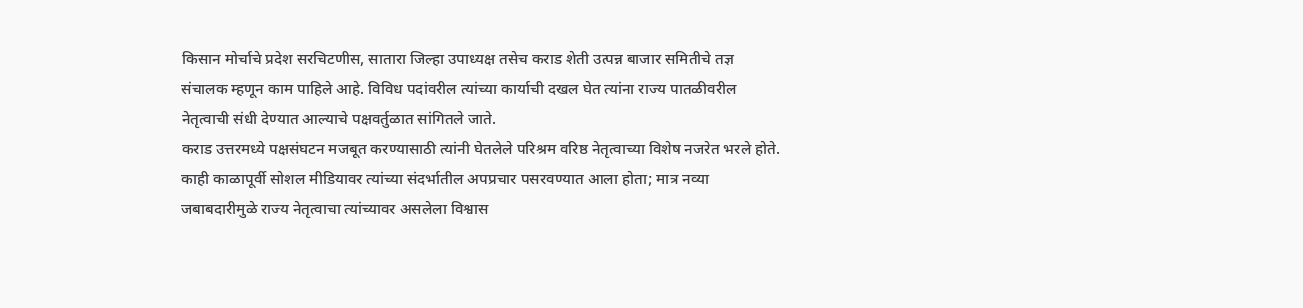किसान मोर्चाचे प्रदेश सरचिटणीस, सातारा जिल्हा उपाध्यक्ष तसेच कराड शेती उत्पन्न बाजार समितीचे तज्ञ संचालक म्हणून काम पाहिले आहे. विविध पदांवरील त्यांच्या कार्याची दखल घेत त्यांना राज्य पातळीवरील नेतृत्वाची संधी देण्यात आल्याचे पक्षवर्तुळात सांगितले जाते.
कराड उत्तरमध्ये पक्षसंघटन मजबूत करण्यासाठी त्यांनी घेतलेले परिश्रम वरिष्ठ नेतृत्वाच्या विशेष नजरेत भरले होते. काही काळापूर्वी सोशल मीडियावर त्यांच्या संदर्भातील अपप्रचार पसरवण्यात आला होता; मात्र नव्या जबाबदारीमुळे राज्य नेतृत्वाचा त्यांच्यावर असलेला विश्वास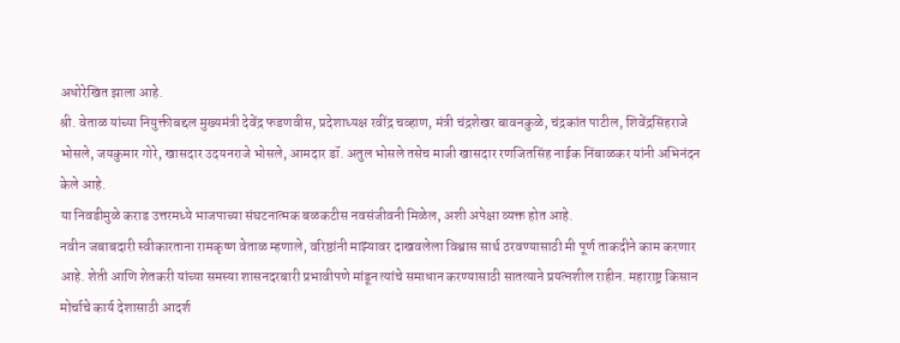अधोरेखित झाला आहे.
श्री. वेताळ यांच्या नियुक्तीबद्दल मुख्यमंत्री देवेंद्र फडणवीस, प्रदेशाध्यक्ष रवींद्र चव्हाण, मंत्री चंद्रशेखर बावनकुळे, चंद्रकांत पाटील, शिवेंद्रसिंहराजे भोसले, जयकुमार गोरे, खासदार उदयनराजे भोसले, आमदार डॉ. अतुल भोसले तसेच माजी खासदार रणजितसिंह नाईक निंबाळकर यांनी अभिनंदन केले आहे.
या निवडीमुळे कराड उत्तरमध्ये भाजपाच्या संघटनात्मक बळकटीस नवसंजीवनी मिळेल, अशी अपेक्षा व्यक्त होत आहे.
नवीन जबाबदारी स्वीकारताना रामकृष्ण वेताळ म्हणाले, वरिष्ठांनी माझ्यावर दाखवलेला विश्वास सार्थ ठरवण्यासाठी मी पूर्ण ताकदीने काम करणार आहे. शेती आणि शेतकरी यांच्या समस्या शासनदरबारी प्रभावीपणे मांडून त्यांचे समाधान करण्यासाठी सातत्याने प्रयत्नशील राहीन. महाराष्ट्र किसान मोर्चाचे कार्य देशासाठी आदर्श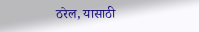ठरेल, यासाठी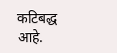कटिबद्ध आहे.